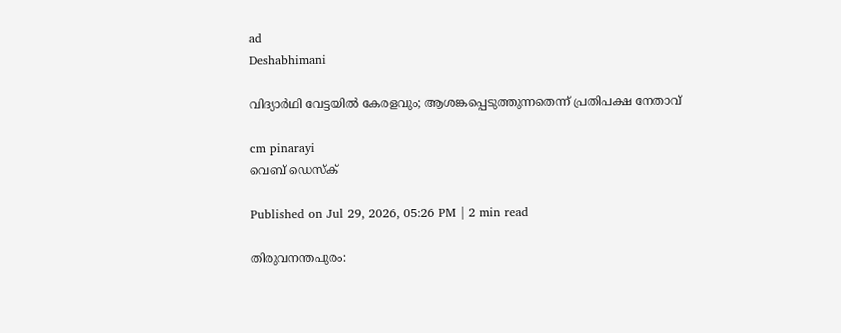ad
Deshabhimani

വിദ്യാർഥി വേട്ടയിൽ കേരളവും; ആശങ്കപ്പെടുത്തുന്നതെന്ന് പ്രതിപക്ഷ നേതാവ്

cm pinarayi
വെബ് ഡെസ്ക്

Published on Jul 29, 2026, 05:26 PM | 2 min read

തിരുവനന്തപുരം: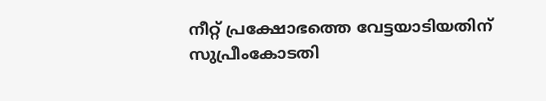നീറ്റ്‌ പ്രക്ഷോഭത്തെ വേട്ടയാടിയതിന്‌ സുപ്രീംകോടതി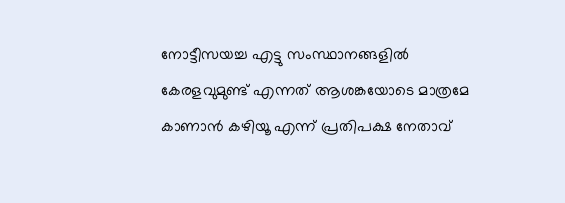നോട്ടീസയച്ച എട്ടു സംസ്ഥാനങ്ങളിൽ കേരളവുമുണ്ട് എന്നത് ആശങ്കയോടെ മാത്രമേ കാണാൻ കഴിയൂ എന്ന് പ്രതിപക്ഷ നേതാവ്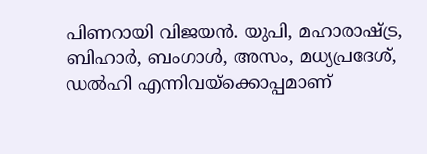പിണറായി വിജയൻ. യുപി, മഹാരാഷ്‌ട്ര, ബിഹാർ, ബംഗാൾ, അസം, മധ്യപ്രദേശ്‌, ഡൽഹി എന്നിവയ്‌ക്കൊപ്പമാണ്‌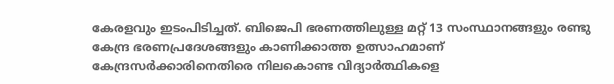കേരളവും ഇടംപിടിച്ചത്. ബിജെപി ഭരണത്തിലുള്ള മറ്റ് 13 സംസ്ഥാനങ്ങളും രണ്ടു കേന്ദ്ര ഭരണപ്രദേശങ്ങളും കാണിക്കാത്ത ഉത്സാഹമാണ് കേന്ദ്രസർക്കാരിനെതിരെ നിലകൊണ്ട വിദ്യാർത്ഥികളെ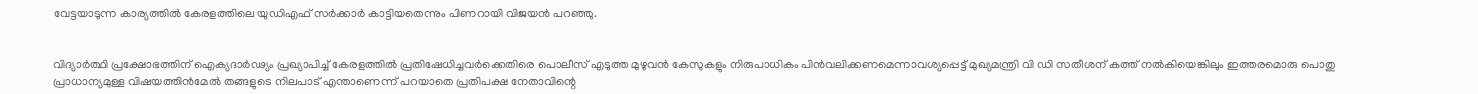വേട്ടയാടുന്ന കാര്യത്തിൽ കേരളത്തിലെ യുഡിഎഫ് സർക്കാർ കാട്ടിയതെന്നും പിണറായി വിജയൻ പറഞ്ഞു.


വിദ്യാർത്ഥി പ്രക്ഷോഭത്തിന് ഐക്യദാർഢ്യം പ്രഖ്യാപിച്ച് കേരളത്തിൽ പ്രതിഷേധിച്ചവർക്കെതിരെ പൊലീസ് എടുത്ത മുഴുവൻ കേസുകളും നിരുപാധികം പിൻവലിക്കണമെന്നാവശ്യപ്പെട്ട് മുഖ്യമന്ത്രി വി ഡി സതീശന് കത്ത് നൽകിയെങ്കിലും ഇത്തരമൊരു പൊതു പ്രാധാന്യമുള്ള വിഷയത്തിൻമേൽ തങ്ങളുടെ നിലപാട് എന്താണെന്ന് പറയാതെ പ്രതിപക്ഷ നേതാവിന്റെ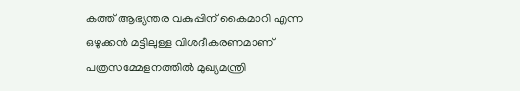കത്ത് ആഭ്യന്തര വകുപ്പിന് കൈമാറി എന്ന ഒഴുക്കൻ മട്ടിലുള്ള വിശദീകരണമാണ് പത്രസമ്മേളനത്തിൽ മുഖ്യമന്ത്രി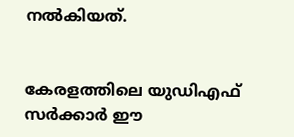നൽകിയത്.


കേരളത്തിലെ യുഡിഎഫ് സർക്കാർ ഈ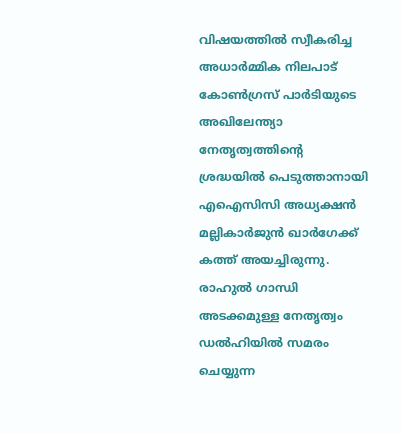വിഷയത്തിൽ സ്വീകരിച്ച അധാർമ്മിക നിലപാട് കോൺഗ്രസ് പാർടിയുടെ അഖിലേന്ത്യാ നേതൃത്വത്തിൻ്റെ ശ്രദ്ധയിൽ പെടുത്താനായി എഐസിസി അധ്യക്ഷൻ മല്ലികാർജുൻ ഖാർഗേക്ക് കത്ത് അയച്ചിരുന്നു. രാഹുൽ ഗാന്ധി അടക്കമുള്ള നേതൃത്വം ഡൽഹിയിൽ സമരം ചെയ്യുന്ന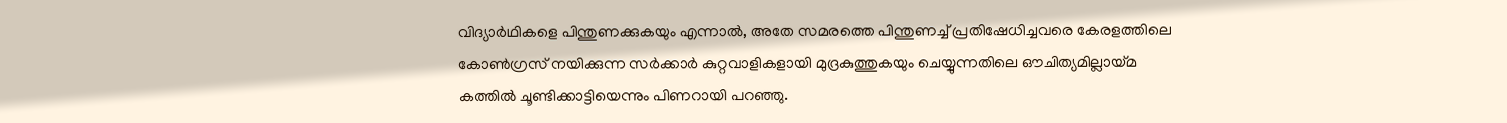വിദ്യാർഥികളെ പിന്തുണക്കുകയും എന്നാൽ, അതേ സമരത്തെ പിന്തുണച്ച് പ്രതിഷേധിച്ചവരെ കേരളത്തിലെ കോൺഗ്രസ് നയിക്കുന്ന സർക്കാർ കുറ്റവാളികളായി മുദ്രകുത്തുകയും ചെയ്യുന്നതിലെ ഔചിത്യമില്ലായ്മ കത്തിൽ ചൂണ്ടിക്കാട്ടിയെന്നും പിണറായി പറഞ്ഞു.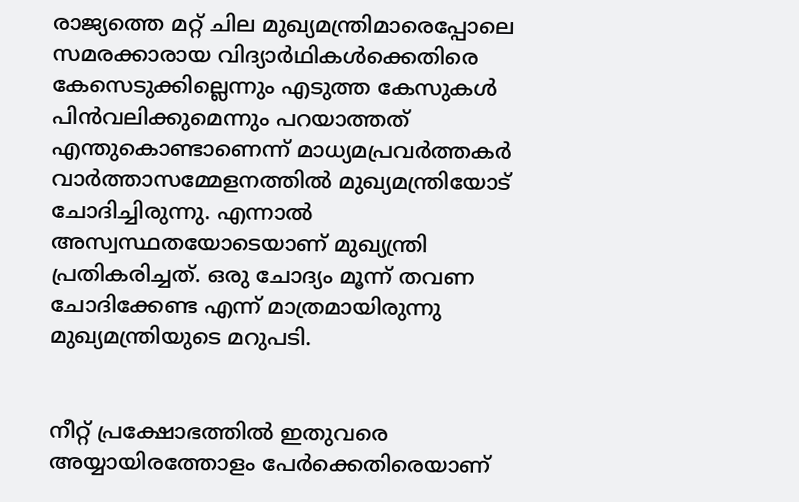രാജ്യത്തെ മറ്റ് ചില മുഖ്യമന്ത്രിമാരെപ്പോലെ സമരക്കാരായ വിദ്യാർഥികൾക്കെതിരെ കേസെടുക്കില്ലെന്നും എടുത്ത കേസുകൾ പിൻവലിക്കുമെന്നും പറയാത്തത് എന്തുകൊണ്ടാണെന്ന് മാധ്യമപ്രവർത്തകർ വാർത്താസമ്മേളനത്തിൽ മുഖ്യമന്ത്രിയോട് ചോദിച്ചിരുന്നു. എന്നാൽ അസ്വസ്ഥതയോടെയാണ് മുഖ്യന്ത്രി പ്രതികരിച്ചത്. ഒരു ചോദ്യം മൂന്ന് തവണ ചോദിക്കേണ്ട എന്ന് മാത്രമായിരുന്നു മുഖ്യമന്ത്രിയുടെ മറുപടി.


നീറ്റ് പ്രക്ഷോഭത്തിൽ ഇതുവരെ അയ്യായിരത്തോളം പേർക്കെതിരെയാണ്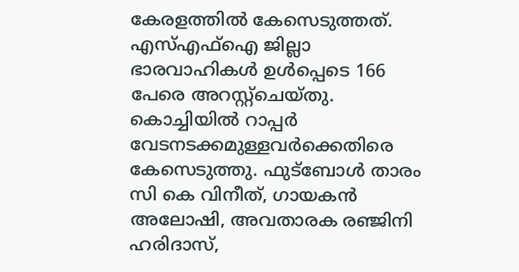കേരളത്തിൽ കേസെടുത്തത്. എസ്‌എഫ്‌ഐ ജില്ലാ ഭാരവാഹികൾ ഉൾപ്പെടെ 166 പേരെ അറസ്റ്റ്‌ചെയ്‌തു. കൊച്ചിയിൽ റാപ്പർ വേടനടക്കമുള്ളവർക്കെതിരെ കേസെടുത്തു. ഫുട്‌ബോൾ താരം സി കെ വിനീത്‌, ഗായകൻ അലോഷി, അവതാരക രഞ്ജിനി ഹരിദാസ്‌,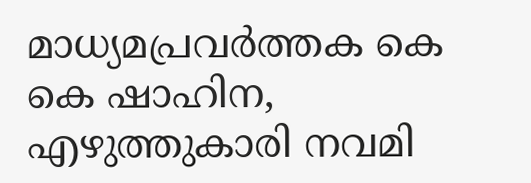മാധ്യമപ്രവർത്തക കെ കെ ഷാഹിന, എഴുത്തുകാരി നവമി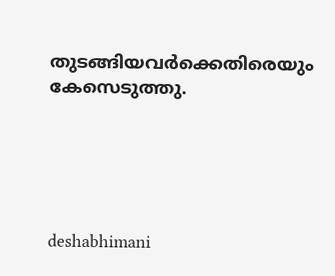തുടങ്ങിയവർക്കെതിരെയും കേസെടുത്തു.





deshabhimani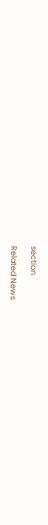section

Related News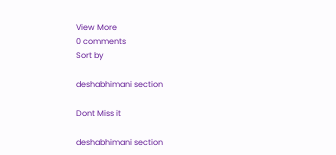View More
0 comments
Sort by

deshabhimani section

Dont Miss it

deshabhimani section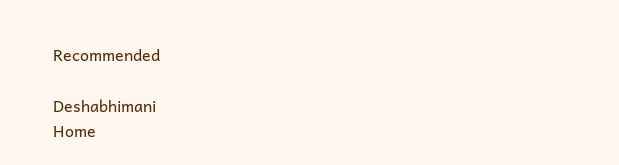Recommended

Deshabhimani
Home